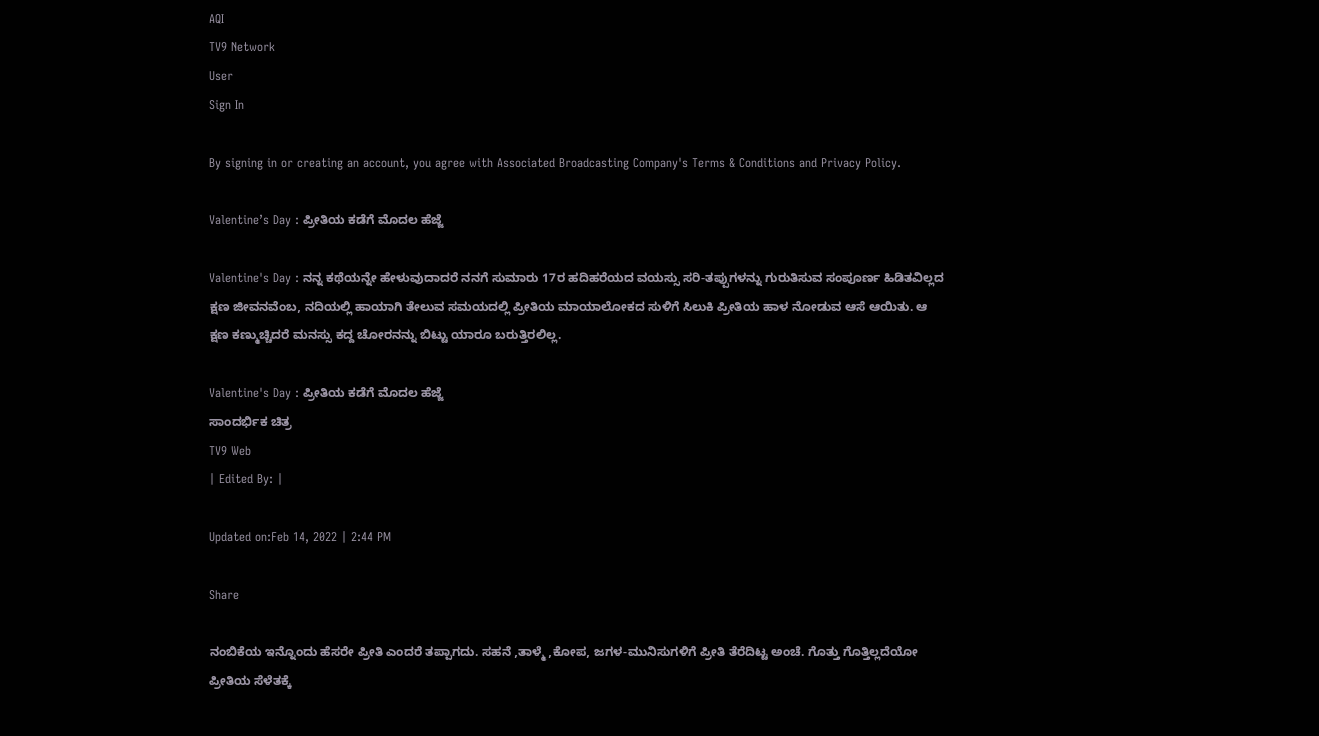AQI
TV9 Network
User
Sign In

By signing in or creating an account, you agree with Associated Broadcasting Company's Terms & Conditions and Privacy Policy.

Valentine’s Day : ಪ್ರೀತಿಯ ಕಡೆಗೆ ಮೊದಲ ಹೆಜ್ಜೆ

Valentine's Day : ನನ್ನ ಕಥೆಯನ್ನೇ ಹೇಳುವುದಾದರೆ ನನಗೆ ಸುಮಾರು 17ರ ಹದಿಹರೆಯದ ವಯಸ್ಸು ಸರಿ-ತಪ್ಪುಗಳನ್ನು ಗುರುತಿಸುವ ಸಂಪೂರ್ಣ ಹಿಡಿತವಿಲ್ಲದ ಕ್ಷಣ ಜೀವನವೆಂಬ, ನದಿಯಲ್ಲಿ ಹಾಯಾಗಿ ತೇಲುವ ಸಮಯದಲ್ಲಿ ಪ್ರೀತಿಯ ಮಾಯಾಲೋಕದ ಸುಳಿಗೆ ಸಿಲುಕಿ ಪ್ರೀತಿಯ ಹಾಳ ನೋಡುವ ಆಸೆ ಆಯಿತು. ಆ ಕ್ಷಣ ಕಣ್ಮುಚ್ಚಿದರೆ ಮನಸ್ಸು ಕದ್ದ ಚೋರನನ್ನು ಬಿಟ್ಟು ಯಾರೂ ಬರುತ್ತಿರಲಿಲ್ಲ.

Valentine's Day : ಪ್ರೀತಿಯ ಕಡೆಗೆ ಮೊದಲ ಹೆಜ್ಜೆ
ಸಾಂದರ್ಭಿಕ ಚಿತ್ರ
TV9 Web
| Edited By: |

Updated on:Feb 14, 2022 | 2:44 PM

Share

ನಂಬಿಕೆಯ ಇನ್ನೊಂದು ಹೆಸರೇ ಪ್ರೀತಿ ಎಂದರೆ ತಪ್ಪಾಗದು. ಸಹನೆ ,ತಾಳ್ಮೆ ,ಕೋಪ, ಜಗಳ-ಮುನಿಸುಗಳಿಗೆ ಪ್ರೀತಿ ತೆರೆದಿಟ್ಟ ಅಂಚೆ. ಗೊತ್ತು ಗೊತ್ತಿಲ್ಲದೆಯೋ ಪ್ರೀತಿಯ ಸೆಳೆತಕ್ಕೆ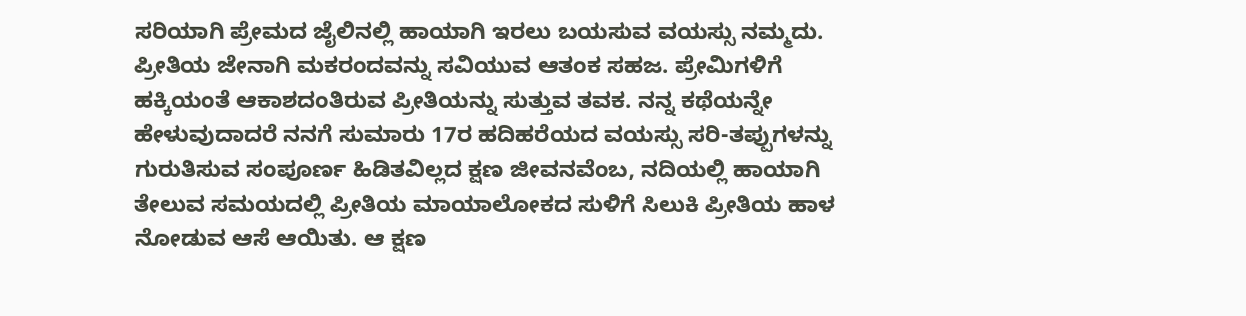ಸರಿಯಾಗಿ ಪ್ರೇಮದ ಜೈಲಿನಲ್ಲಿ ಹಾಯಾಗಿ ಇರಲು ಬಯಸುವ ವಯಸ್ಸು ನಮ್ಮದು. ಪ್ರೀತಿಯ ಜೇನಾಗಿ ಮಕರಂದವನ್ನು ಸವಿಯುವ ಆತಂಕ ಸಹಜ. ಪ್ರೇಮಿಗಳಿಗೆ ಹಕ್ಕಿಯಂತೆ ಆಕಾಶದಂತಿರುವ ಪ್ರೀತಿಯನ್ನು ಸುತ್ತುವ ತವಕ. ನನ್ನ ಕಥೆಯನ್ನೇ ಹೇಳುವುದಾದರೆ ನನಗೆ ಸುಮಾರು 17ರ ಹದಿಹರೆಯದ ವಯಸ್ಸು ಸರಿ-ತಪ್ಪುಗಳನ್ನು ಗುರುತಿಸುವ ಸಂಪೂರ್ಣ ಹಿಡಿತವಿಲ್ಲದ ಕ್ಷಣ ಜೀವನವೆಂಬ, ನದಿಯಲ್ಲಿ ಹಾಯಾಗಿ ತೇಲುವ ಸಮಯದಲ್ಲಿ ಪ್ರೀತಿಯ ಮಾಯಾಲೋಕದ ಸುಳಿಗೆ ಸಿಲುಕಿ ಪ್ರೀತಿಯ ಹಾಳ ನೋಡುವ ಆಸೆ ಆಯಿತು. ಆ ಕ್ಷಣ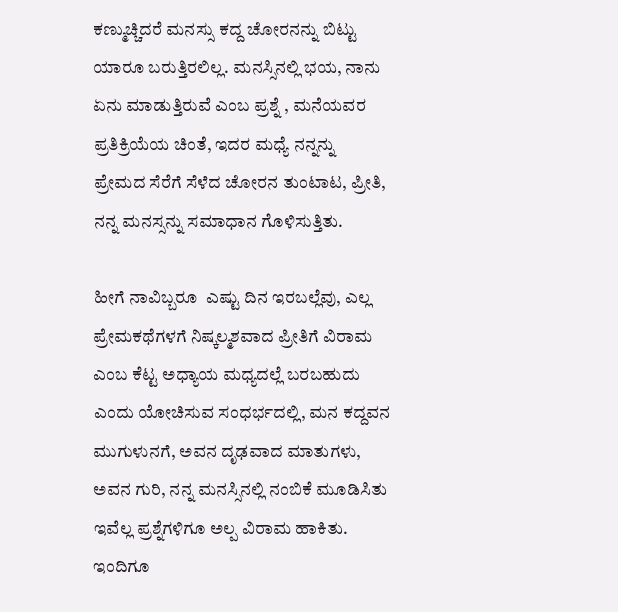ಕಣ್ಮುಚ್ಚಿದರೆ ಮನಸ್ಸು ಕದ್ದ ಚೋರನನ್ನು ಬಿಟ್ಟು ಯಾರೂ ಬರುತ್ತಿರಲಿಲ್ಲ. ಮನಸ್ಸಿನಲ್ಲಿ ಭಯ, ನಾನು ಏನು ಮಾಡುತ್ತಿರುವೆ ಎಂಬ ಪ್ರಶ್ನೆ , ಮನೆಯವರ ಪ್ರತಿಕ್ರಿಯೆಯ ಚಿಂತೆ, ಇದರ ಮಧ್ಯೆ ನನ್ನನ್ನು ಪ್ರೇಮದ ಸೆರೆಗೆ ಸೆಳೆದ ಚೋರನ ತುಂಟಾಟ, ಪ್ರೀತಿ, ನನ್ನ ಮನಸ್ಸನ್ನು ಸಮಾಧಾನ ಗೊಳಿಸುತ್ತಿತು.

ಹೀಗೆ ನಾವಿಬ್ಬರೂ  ಎಷ್ಟು ದಿನ ಇರಬಲ್ಲೆವು, ಎಲ್ಲ ಪ್ರೇಮಕಥೆಗಳಗೆ ನಿಷ್ಕಲ್ಮಶವಾದ ಪ್ರೀತಿಗೆ ವಿರಾಮ ಎಂಬ ಕೆಟ್ಟ ಅಧ್ಯಾಯ ಮಧ್ಯದಲ್ಲೆ ಬರಬಹುದು ಎಂದು ಯೋಚಿಸುವ ಸಂಧರ್ಭದಲ್ಲಿ, ಮನ ಕದ್ದವನ ಮುಗುಳುನಗೆ, ಅವನ ದೃಢವಾದ ಮಾತುಗಳು, ಅವನ ಗುರಿ, ನನ್ನ ಮನಸ್ಸಿನಲ್ಲಿ ನಂಬಿಕೆ ಮೂಡಿಸಿತು ಇವೆಲ್ಲ ಪ್ರಶ್ನೆಗಳಿಗೂ ಅಲ್ಪ ವಿರಾಮ ಹಾಕಿತು. ಇಂದಿಗೂ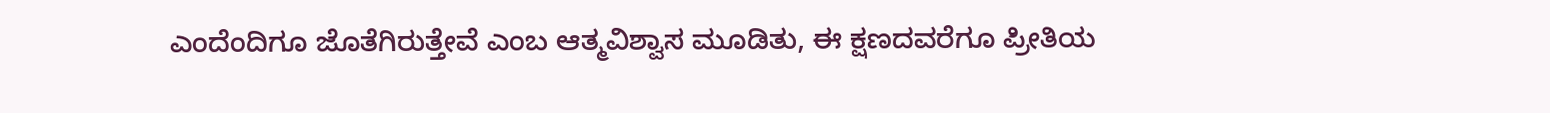ಎಂದೆಂದಿಗೂ ಜೊತೆಗಿರುತ್ತೇವೆ ಎಂಬ ಆತ್ಮವಿಶ್ವಾಸ ಮೂಡಿತು, ಈ ಕ್ಷಣದವರೆಗೂ ಪ್ರೀತಿಯ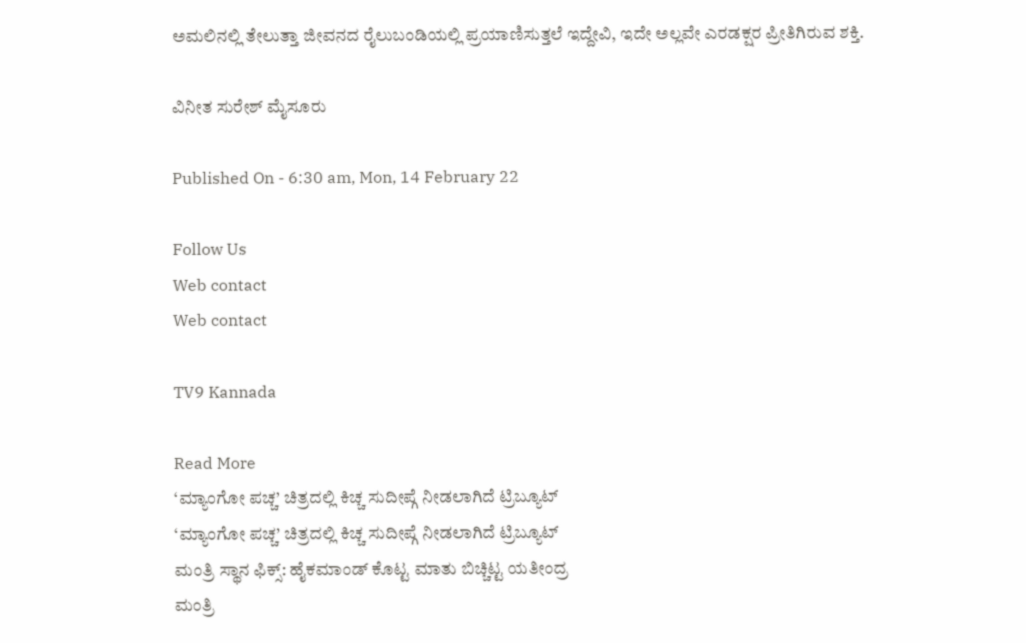ಅಮಲಿನಲ್ಲಿ ತೇಲುತ್ತಾ ಜೀವನದ ರೈಲುಬಂಡಿಯಲ್ಲಿ ಪ್ರಯಾಣಿಸುತ್ತಲೆ ಇದ್ದೇವಿ, ಇದೇ ಅಲ್ಲವೇ ಎರಡಕ್ಷರ ಪ್ರೀತಿಗಿರುವ ಶಕ್ತಿ.

ವಿನೀತ ಸುರೇಶ್ ಮೈಸೂರು

Published On - 6:30 am, Mon, 14 February 22

Follow Us
Web contact
Web contact

TV9 Kannada

Read More
‘ಮ್ಯಾಂಗೋ ಪಚ್ಚ’ ಚಿತ್ರದಲ್ಲಿ ಕಿಚ್ಚ ಸುದೀಪ್ಗೆ ನೀಡಲಾಗಿದೆ ಟ್ರಿಬ್ಯೂಟ್
‘ಮ್ಯಾಂಗೋ ಪಚ್ಚ’ ಚಿತ್ರದಲ್ಲಿ ಕಿಚ್ಚ ಸುದೀಪ್ಗೆ ನೀಡಲಾಗಿದೆ ಟ್ರಿಬ್ಯೂಟ್
ಮಂತ್ರಿ ಸ್ಥಾನ ಫಿಕ್ಸ್: ಹೈಕಮಾಂಡ್ ಕೊಟ್ಟ ಮಾತು ಬಿಚ್ಚಿಟ್ಟ ಯತೀಂದ್ರ
ಮಂತ್ರಿ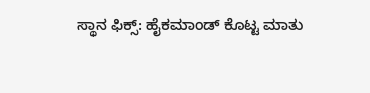ಸ್ಥಾನ ಫಿಕ್ಸ್: ಹೈಕಮಾಂಡ್ ಕೊಟ್ಟ ಮಾತು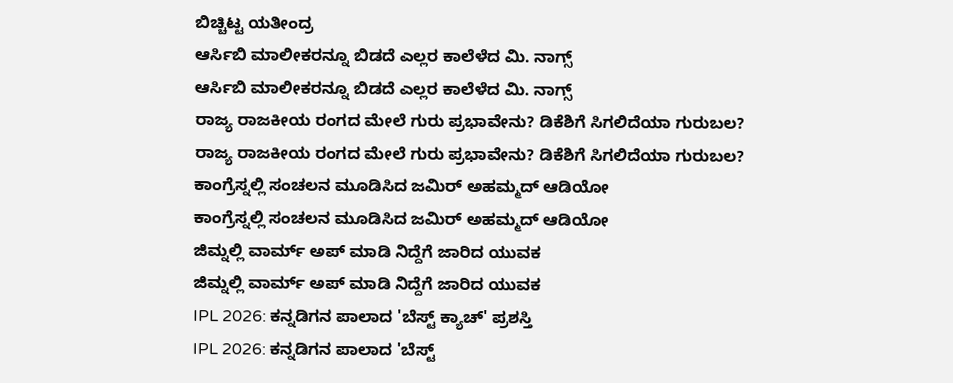ಬಿಚ್ಚಿಟ್ಟ ಯತೀಂದ್ರ
ಆರ್ಸಿಬಿ ಮಾಲೀಕರನ್ನೂ ಬಿಡದೆ ಎಲ್ಲರ ಕಾಲೆಳೆದ ಮಿ. ನಾಗ್ಸ್
ಆರ್ಸಿಬಿ ಮಾಲೀಕರನ್ನೂ ಬಿಡದೆ ಎಲ್ಲರ ಕಾಲೆಳೆದ ಮಿ. ನಾಗ್ಸ್
ರಾಜ್ಯ ರಾಜಕೀಯ ರಂಗದ ಮೇಲೆ ಗುರು ಪ್ರಭಾವೇನು? ಡಿಕೆಶಿಗೆ ಸಿಗಲಿದೆಯಾ ಗುರುಬಲ?
ರಾಜ್ಯ ರಾಜಕೀಯ ರಂಗದ ಮೇಲೆ ಗುರು ಪ್ರಭಾವೇನು? ಡಿಕೆಶಿಗೆ ಸಿಗಲಿದೆಯಾ ಗುರುಬಲ?
ಕಾಂಗ್ರೆಸ್ನಲ್ಲಿ ಸಂಚಲನ ಮೂಡಿಸಿದ ಜಮಿರ್ ಅಹಮ್ಮದ್ ಆಡಿಯೋ
ಕಾಂಗ್ರೆಸ್ನಲ್ಲಿ ಸಂಚಲನ ಮೂಡಿಸಿದ ಜಮಿರ್ ಅಹಮ್ಮದ್ ಆಡಿಯೋ
ಜಿಮ್ನಲ್ಲಿ ವಾರ್ಮ್ ಅಪ್ ಮಾಡಿ ನಿದ್ದೆಗೆ ಜಾರಿದ ಯುವಕ
ಜಿಮ್ನಲ್ಲಿ ವಾರ್ಮ್ ಅಪ್ ಮಾಡಿ ನಿದ್ದೆಗೆ ಜಾರಿದ ಯುವಕ
IPL 2026: ಕನ್ನಡಿಗನ ಪಾಲಾದ 'ಬೆಸ್ಟ್ ಕ್ಯಾಚ್' ಪ್ರಶಸ್ತಿ
IPL 2026: ಕನ್ನಡಿಗನ ಪಾಲಾದ 'ಬೆಸ್ಟ್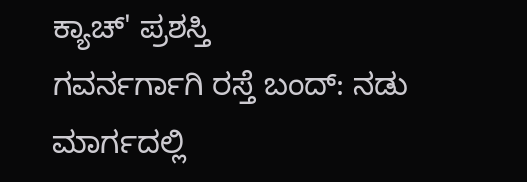ಕ್ಯಾಚ್' ಪ್ರಶಸ್ತಿ
ಗವರ್ನರ್ಗಾಗಿ ರಸ್ತೆ ಬಂದ್: ನಡು ಮಾರ್ಗದಲ್ಲಿ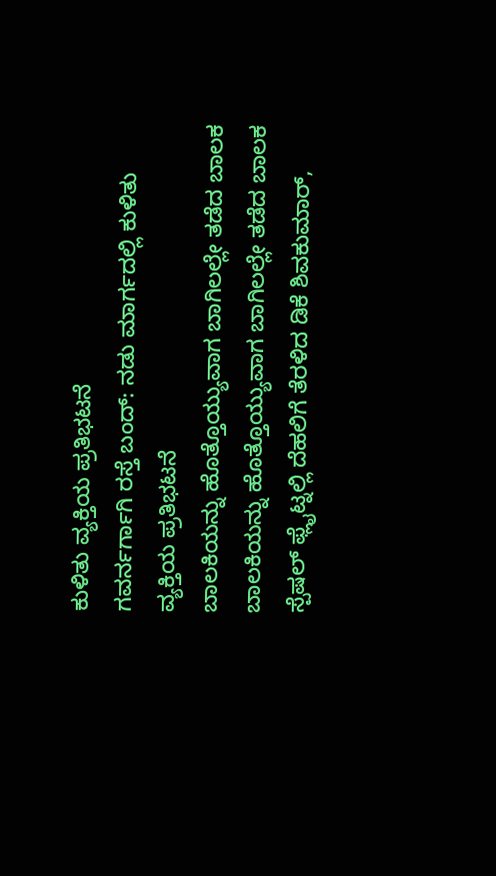ಕುಳಿತು ವ್ಯಕ್ತಿಯ ಪ್ರತಿಭಟನೆ
ಗವರ್ನರ್ಗಾಗಿ ರಸ್ತೆ ಬಂದ್: ನಡು ಮಾರ್ಗದಲ್ಲಿ ಕುಳಿತು ವ್ಯಕ್ತಿಯ ಪ್ರತಿಭಟನೆ
ಬಾಲಕಿಯನ್ನು ಹೊತ್ತೊಯ್ಯುವಾಗ ಬಾಗಿಲಲ್ಲೇ ತಡೆದ ಬಾಲಕ
ಬಾಲಕಿಯನ್ನು ಹೊತ್ತೊಯ್ಯುವಾಗ ಬಾಗಿಲಲ್ಲೇ ತಡೆದ ಬಾಲಕ
ಸ್ಪೆಷಲ್ ಫ್ಲೈಟ್ನಲ್ಲಿ ದೆಹಲಿಗೆ ತೆರಳಿದ ಡಿಕೆ ಶಿವಕುಮಾರ್,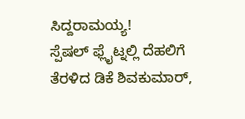ಸಿದ್ದರಾಮಯ್ಯ!
ಸ್ಪೆಷಲ್ ಫ್ಲೈಟ್ನಲ್ಲಿ ದೆಹಲಿಗೆ ತೆರಳಿದ ಡಿಕೆ ಶಿವಕುಮಾರ್,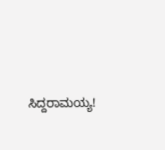ಸಿದ್ದರಾಮಯ್ಯ!